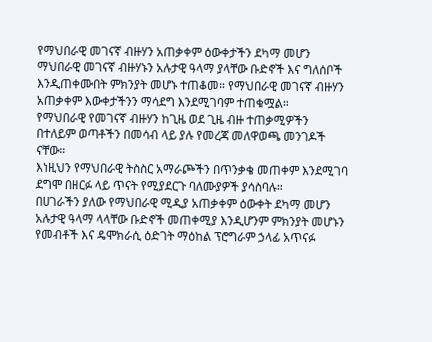የማህበራዊ መገናኛ ብዙሃን አጠቃቀም ዕውቀታችን ደካማ መሆን ማህበራዊ መገናኛ ብዙሃኑን አሉታዊ ዓላማ ያላቸው ቡድኖች እና ግለሰቦች እንዲጠቀሙበት ምክንያት መሆኑ ተጠቆመ። የማህበራዊ መገናኛ ብዙሃን አጠቃቀም እውቀታችንን ማሳደግ እንደሚገባም ተጠቁሟል።
የማህበራዊ የመገናኛ ብዙሃን ከጊዜ ወደ ጊዜ ብዙ ተጠቃሚዎችን በተለይም ወጣቶችን በመሳብ ላይ ያሉ የመረጃ መለዋወጫ መንገዶች ናቸው።
እነዚህን የማህበራዊ ትስስር አማራጮችን በጥንቃቄ መጠቀም እንደሚገባ ደግሞ በዘርፉ ላይ ጥናት የሚያደርጉ ባለሙያዎች ያሳስባሉ።
በሀገራችን ያለው የማህበራዊ ሚዲያ አጠቃቀም ዕውቀት ደካማ መሆን አሉታዊ ዓላማ ላላቸው ቡድኖች መጠቀሚያ እንዲሆንም ምክንያት መሆኑን የመብቶች እና ዴሞክራሲ ዕድገት ማዕከል ፕሮግራም ኃላፊ አጥናፉ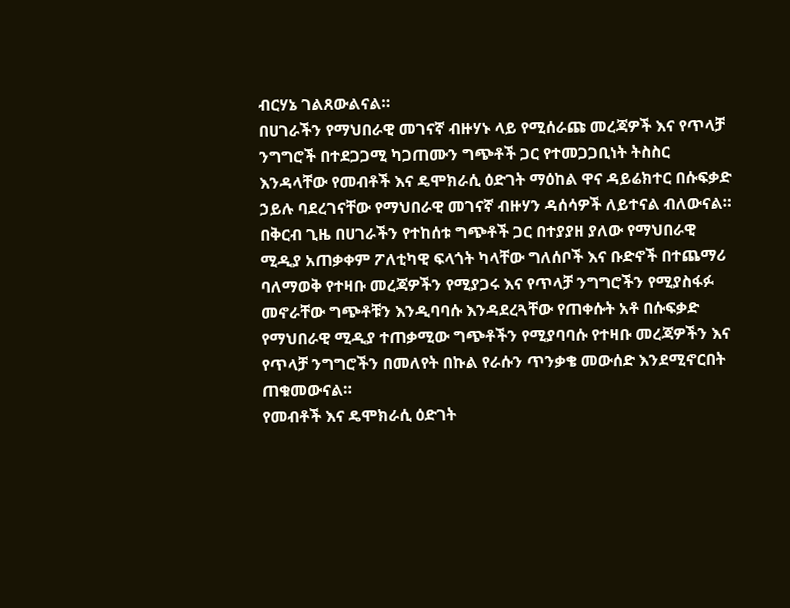ብርሃኔ ገልጸውልናል።
በሀገራችን የማህበራዊ መገናኛ ብዙሃኑ ላይ የሚሰራጩ መረጃዎች እና የጥላቻ ንግግሮች በተደጋጋሚ ካጋጠሙን ግጭቶች ጋር የተመጋጋቢነት ትስስር እንዳላቸው የመብቶች እና ዴሞክራሲ ዕድገት ማዕከል ዋና ዳይሬክተር በሱፍቃድ ኃይሉ ባደረገናቸው የማህበራዊ መገናኛ ብዙሃን ዳሰሳዎች ለይተናል ብለውናል።
በቅርብ ጊዜ በሀገራችን የተከሰቱ ግጭቶች ጋር በተያያዘ ያለው የማህበራዊ ሚዲያ አጠቃቀም ፖለቲካዊ ፍላጎት ካላቸው ግለሰቦች እና ቡድኖች በተጨማሪ ባለማወቅ የተዛቡ መረጃዎችን የሚያጋሩ እና የጥላቻ ንግግሮችን የሚያስፋፉ መኖራቸው ግጭቶቹን እንዲባባሱ እንዳደረጓቸው የጠቀሱት አቶ በሱፍቃድ የማህበራዊ ሚዲያ ተጠቃሚው ግጭቶችን የሚያባባሱ የተዛቡ መረጃዎችን እና የጥላቻ ንግግሮችን በመለየት በኩል የራሱን ጥንቃቄ መውሰድ እንደሚኖርበት ጠቁመውናል።
የመብቶች እና ዴሞክራሲ ዕድገት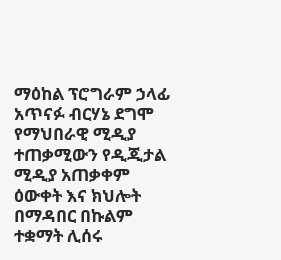ማዕከል ፕሮግራም ኃላፊ አጥናፉ ብርሃኔ ደግሞ የማህበራዊ ሚዲያ ተጠቃሚውን የዲጂታል ሚዲያ አጠቃቀም ዕውቀት እና ክህሎት በማዳበር በኩልም ተቋማት ሊሰሩ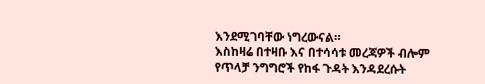እንደሚገባቸው ነግረውናል።
እስከዛሬ በተዛቡ እና በተሳሳቱ መረጃዎች ብሎም የጥላቻ ንግግሮች የከፋ ጉዳት እንዳደረሱት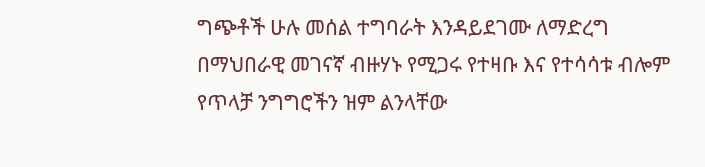ግጭቶች ሁሉ መሰል ተግባራት እንዳይደገሙ ለማድረግ በማህበራዊ መገናኛ ብዙሃኑ የሚጋሩ የተዛቡ እና የተሳሳቱ ብሎም የጥላቻ ንግግሮችን ዝም ልንላቸው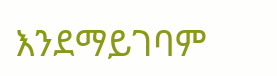እንደማይገባም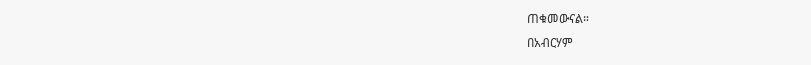ጠቁመውናል።
በአብርሃም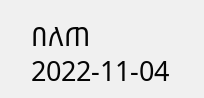በለጠ
2022-11-04